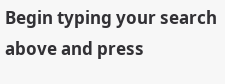Begin typing your search above and press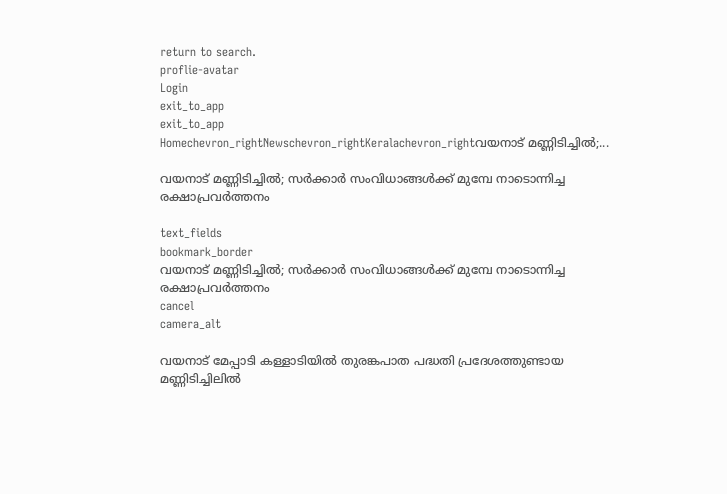return to search.
proflie-avatar
Login
exit_to_app
exit_to_app
Homechevron_rightNewschevron_rightKeralachevron_rightവയനാട് മണ്ണിടിച്ചിൽ;...

വയനാട് മണ്ണിടിച്ചിൽ; സർക്കാർ സംവിധാങ്ങൾക്ക് മുമ്പേ നാടൊന്നിച്ച രക്ഷാപ്രവർത്തനം

text_fields
bookmark_border
വയനാട് മണ്ണിടിച്ചിൽ; സർക്കാർ സംവിധാങ്ങൾക്ക് മുമ്പേ നാടൊന്നിച്ച രക്ഷാപ്രവർത്തനം
cancel
camera_alt

വയനാട് മേപ്പാടി കള്ളാടിയിൽ തുരങ്കപാത പദ്ധതി പ്രദേശത്തുണ്ടായ മണ്ണിടിച്ചിലിൽ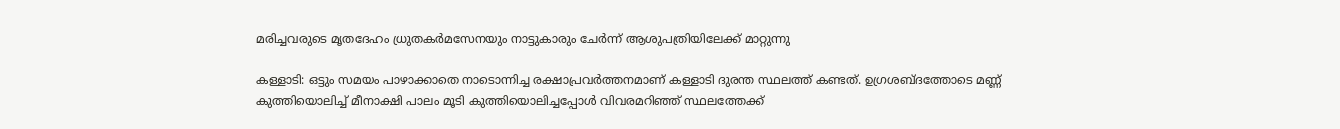മരിച്ചവരുടെ മൃതദേഹം ധ്രുതകർമസേനയും നാട്ടുകാരും ചേർന്ന്‌ ആശുപത്രിയിലേക്ക് മാറ്റുന്നു

കള്ളാടി: ഒട്ടും സമയം പാഴാക്കാതെ നാടൊന്നിച്ച രക്ഷാപ്രവർത്തനമാണ് കള്ളാടി ദുരന്ത സ്ഥലത്ത് കണ്ടത്. ഉഗ്രശബ്ദത്തോടെ മണ്ണ് കുത്തിയൊലിച്ച് മീനാക്ഷി പാലം മൂടി കുത്തിയൊലിച്ചപ്പോള്‍ വിവരമറിഞ്ഞ് സ്ഥലത്തേക്ക്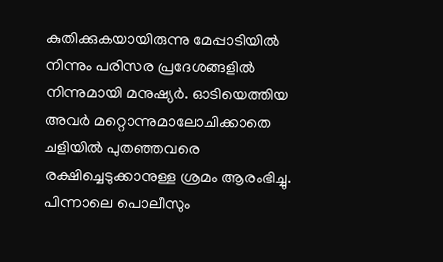കുതിക്കുകയായിരുന്നു മേപ്പാടിയില്‍ നിന്നും പരിസര പ്രദേശങ്ങളില്‍ നിന്നുമായി മനുഷ്യര്‍. ഓടിയെത്തിയ അവര്‍ മറ്റൊന്നുമാലോചിക്കാതെ ചളിയില്‍ പുതഞ്ഞവരെ രക്ഷിച്ചെടുക്കാനുള്ള ശ്രമം ആരംഭിച്ചു. പിന്നാലെ പൊലീസും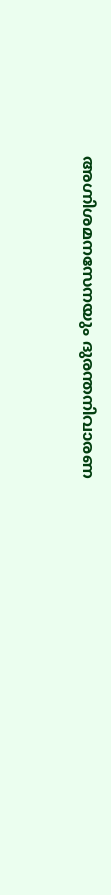അഗ്നിശമനസേനയും ദുരന്തനിവാരണ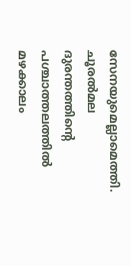സേനയുമെല്ലാമെത്തി. ചൂരൽമല ദുരന്തത്തിന്‍റെ പശ്ചാത്തലത്തിൽ മഴക്കാലം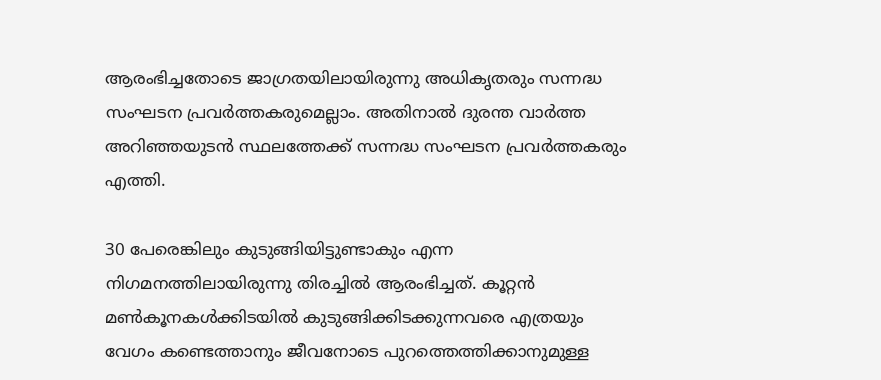ആരംഭിച്ചതോടെ ജാഗ്രതയിലായിരുന്നു അധികൃതരും സന്നദ്ധ സംഘടന പ്രവർത്തകരുമെല്ലാം. അതിനാൽ ദുരന്ത വാർത്ത അറിഞ്ഞയുടൻ സ്ഥലത്തേക്ക് സന്നദ്ധ സംഘടന പ്രവർത്തകരും എത്തി.

30 പേരെങ്കിലും കുടുങ്ങിയിട്ടുണ്ടാകും എന്ന നിഗമനത്തിലായിരുന്നു തിരച്ചിൽ ആരംഭിച്ചത്. കൂറ്റൻ മൺകൂനകൾക്കിടയിൽ കുടുങ്ങിക്കിടക്കുന്നവരെ എത്രയും വേഗം കണ്ടെത്താനും ജീവനോടെ പുറത്തെത്തിക്കാനുമുള്ള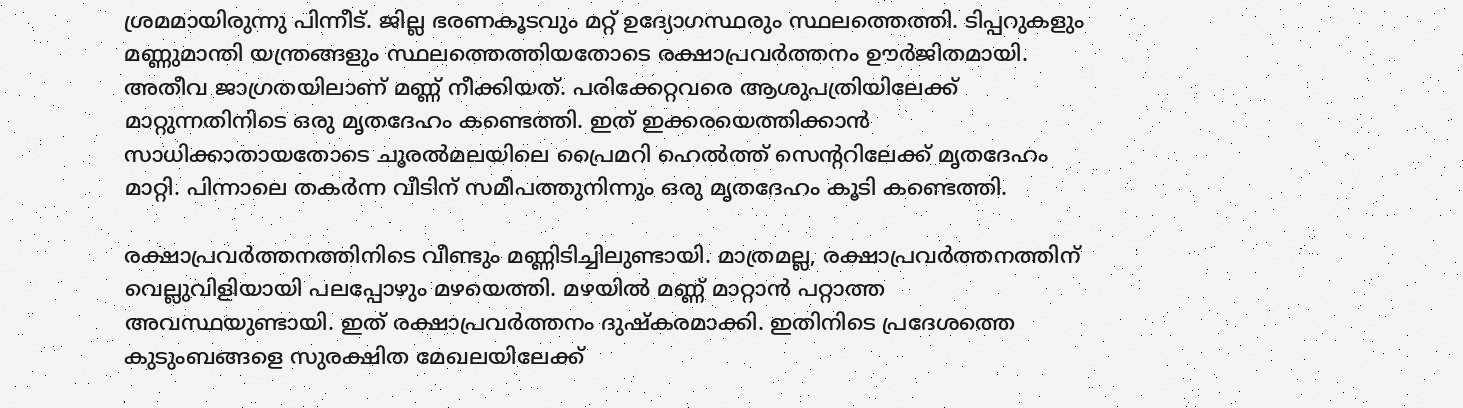ശ്രമമായിരുന്നു പിന്നീട്. ജില്ല ഭരണകൂടവും മറ്റ് ഉദ്യോഗസ്ഥരും സ്ഥലത്തെത്തി. ടിപ്പറുകളും മണ്ണുമാന്തി യന്ത്രങ്ങളും സ്ഥലത്തെത്തിയതോടെ രക്ഷാപ്രവർത്തനം ഊർജിതമായി. അതീവ ജാഗ്രതയിലാണ് മണ്ണ് നീക്കിയത്. പരിക്കേറ്റവരെ ആശുപത്രിയിലേക്ക് മാറ്റുന്നതിനിടെ ഒരു മൃതദേഹം കണ്ടെത്തി. ഇത് ഇക്കരയെത്തിക്കാന്‍ സാധിക്കാതായതോടെ ചൂരല്‍മലയിലെ പ്രൈമറി ഹെല്‍ത്ത് സെന്‍ററിലേക്ക് മൃതദേഹം മാറ്റി. പിന്നാലെ തകര്‍ന്ന വീടിന് സമീപത്തുനിന്നും ഒരു മൃതദേഹം കൂടി കണ്ടെത്തി.

രക്ഷാപ്രവർത്തനത്തിനിടെ വീണ്ടും മണ്ണിടിച്ചിലുണ്ടായി. മാത്രമല്ല, രക്ഷാപ്രവർത്തനത്തിന് വെല്ലുവിളിയായി പലപ്പോഴും മഴയെത്തി. മഴയിൽ മണ്ണ് മാറ്റാൻ പറ്റാത്ത അവസ്ഥയുണ്ടായി. ഇത് രക്ഷാപ്രവർത്തനം ദുഷ്കരമാക്കി. ഇതിനിടെ പ്രദേശത്തെ കുടുംബങ്ങളെ സുരക്ഷിത മേഖലയിലേക്ക്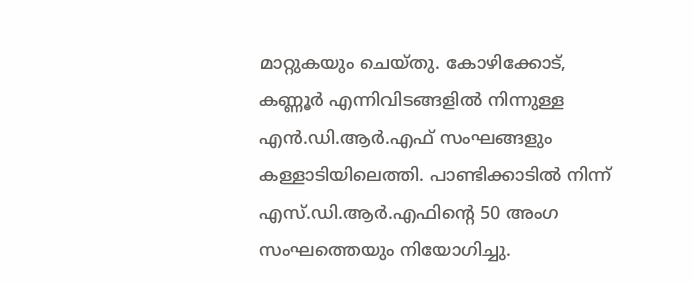മാറ്റുകയും ചെയ്തു. കോഴിക്കോട്, കണ്ണൂര്‍ എന്നിവിടങ്ങളില്‍ നിന്നുള്ള എന്‍.ഡി.ആര്‍.എഫ് സംഘങ്ങളും കള്ളാടിയിലെത്തി. പാണ്ടിക്കാടില്‍ നിന്ന് എസ്.ഡി.ആര്‍.എഫിന്റെ 50 അംഗ സംഘത്തെയും നിയോഗിച്ചു.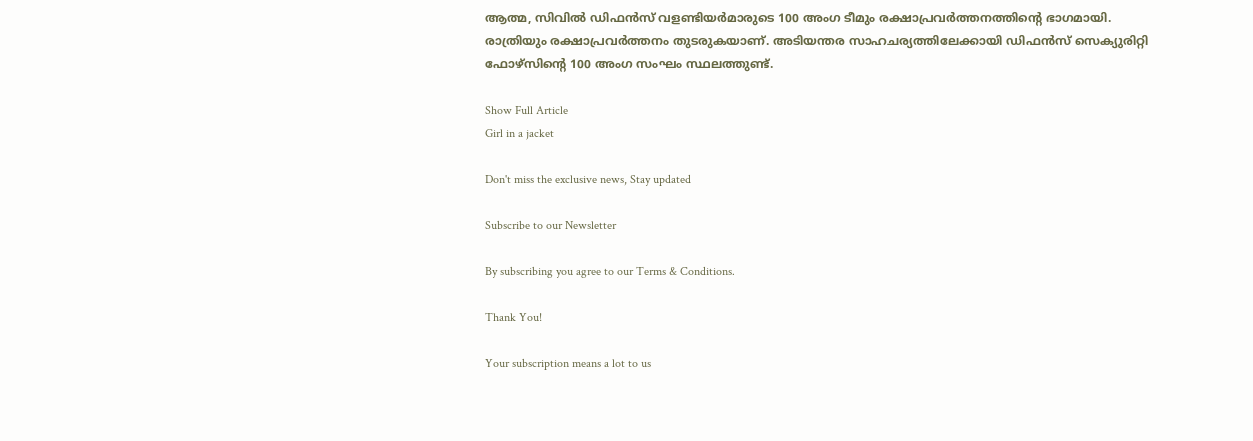ആത്മ, സിവില്‍ ഡിഫന്‍സ് വളണ്ടിയര്‍മാരുടെ 100 അംഗ ടീമും രക്ഷാപ്രവര്‍ത്തനത്തിന്‍റെ ഭാഗമായി. രാത്രിയും രക്ഷാപ്രവർത്തനം തുടരുകയാണ്. അടിയന്തര സാഹചര്യത്തിലേക്കായി ഡിഫന്‍സ് സെക്യുരിറ്റി ഫോഴ്‌സിന്‍റെ 100 അംഗ സംഘം സ്ഥലത്തുണ്ട്.

Show Full Article
Girl in a jacket

Don't miss the exclusive news, Stay updated

Subscribe to our Newsletter

By subscribing you agree to our Terms & Conditions.

Thank You!

Your subscription means a lot to us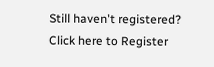Still haven't registered? Click here to Register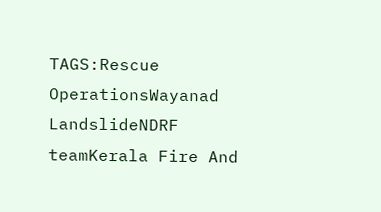TAGS:Rescue OperationsWayanad LandslideNDRF teamKerala Fire And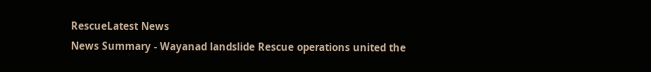RescueLatest News
News Summary - Wayanad landslide Rescue operations united the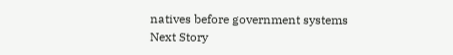natives before government systems
Next Story